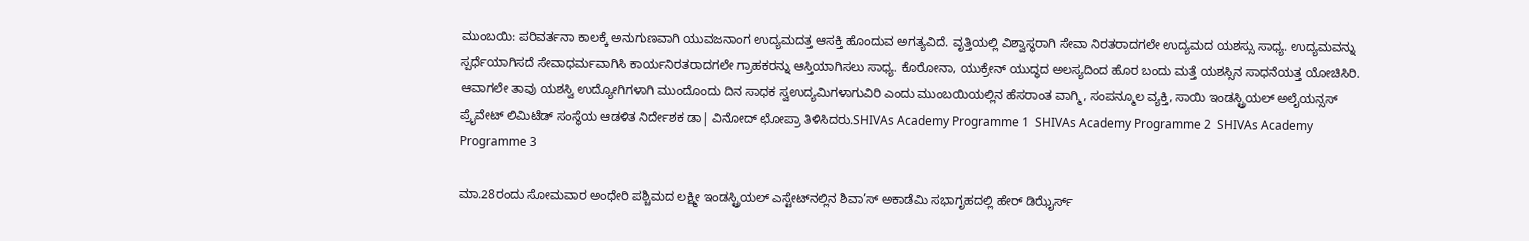ಮುಂಬಯಿ: ಪರಿವರ್ತನಾ ಕಾಲಕ್ಕೆ ಅನುಗುಣವಾಗಿ ಯುವಜನಾಂಗ ಉದ್ಯಮದತ್ತ ಆಸಕ್ತಿ ಹೊಂದುವ ಅಗತ್ಯವಿದೆ. ವೃತ್ತಿಯಲ್ಲಿ ವಿಶ್ವಾಸ್ಥರಾಗಿ ಸೇವಾ ನಿರತರಾದಗಲೇ ಉದ್ಯಮದ ಯಶಸ್ಸು ಸಾಧ್ಯ. ಉದ್ಯಮವನ್ನು ಸ್ಪರ್ಧೆಯಾಗಿಸದೆ ಸೇವಾಧರ್ಮವಾಗಿಸಿ ಕಾರ್ಯನಿರತರಾದಗಲೇ ಗ್ರಾಹಕರನ್ನು ಆಸ್ತಿಯಾಗಿಸಲು ಸಾಧ್ಯ. ಕೊರೋನಾ, ಯುಕ್ರೇನ್ ಯುದ್ಧದ ಅಲಸ್ಯದಿಂದ ಹೊರ ಬಂದು ಮತ್ತೆ ಯಶಸ್ಸಿನ ಸಾಧನೆಯತ್ತ ಯೋಚಿಸಿರಿ. ಆವಾಗಲೇ ತಾವು ಯಶಸ್ವಿ ಉದ್ಯೋಗಿಗಳಾಗಿ ಮುಂದೊಂದು ದಿನ ಸಾಧಕ ಸ್ವಉದ್ಯಮಿಗಳಾಗುವಿರಿ ಎಂದು ಮುಂಬಯಿಯಲ್ಲಿನ ಹೆಸರಾಂತ ವಾಗ್ಮಿ, ಸಂಪನ್ಮೂಲ ವ್ಯಕ್ತಿ, ಸಾಯಿ ಇಂಡಸ್ಟ್ರಿಯಲ್ ಅಲೈಯನ್ಸಸ್ ಪ್ರೈವೇಟ್ ಲಿಮಿಟೆಡ್ ಸಂಸ್ಥೆಯ ಆಡಳಿತ ನಿರ್ದೇಶಕ ಡಾ| ವಿನೋದ್ ಛೋಪ್ರಾ ತಿಳಿಸಿದರು.SHIVAs Academy Programme 1  SHIVAs Academy Programme 2  SHIVAs Academy Programme 3

ಮಾ.28ರಂದು ಸೋಮವಾರ ಅಂಧೇರಿ ಪಶ್ಚಿಮದ ಲಕ್ಷ್ಮೀ ಇಂಡಸ್ಟ್ರಿಯಲ್ ಎಸ್ಟೇಟ್‌ನಲ್ಲಿನ ಶಿವಾ’ಸ್ ಅಕಾಡೆಮಿ ಸಭಾಗೃಹದಲ್ಲಿ ಹೇರ್ ಡಿಝೈರ್ಸ್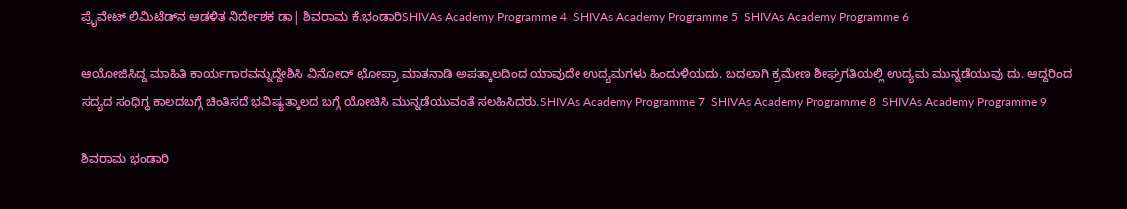ಪ್ರೈವೇಟ್ ಲಿಮಿಟೆಡ್‌ನ ಆಡಳಿತ ನಿರ್ದೇಶಕ ಡಾ| ಶಿವರಾಮ ಕೆ.ಭಂಡಾರಿSHIVAs Academy Programme 4  SHIVAs Academy Programme 5  SHIVAs Academy Programme 6

ಆಯೋಜಿಸಿದ್ದ ಮಾಹಿತಿ ಕಾರ್ಯಗಾರವನ್ನುದ್ದೇಶಿಸಿ ವಿನೋದ್ ಛೋಪ್ರಾ ಮಾತನಾಡಿ ಅಪತ್ಕಾಲದಿಂದ ಯಾವುದೇ ಉದ್ಯಮಗಳು ಹಿಂದುಳಿಯದು. ಬದಲಾಗಿ ಕ್ರಮೇಣ ಶೀಘ್ರಗತಿಯಲ್ಲಿ ಉದ್ಯಮ ಮುನ್ನಡೆಯುವು ದು. ಆದ್ದರಿಂದ ಸದ್ಯದ ಸಂಧಿಗ್ಧ ಕಾಲದಬಗ್ಗೆ ಚಿಂತಿಸದೆ ಭವಿಷ್ಯತ್ಕಾಲದ ಬಗ್ಗೆ ಯೋಚಿಸಿ ಮುನ್ನಡೆಯುವಂತೆ ಸಲಹಿಸಿದರು.SHIVAs Academy Programme 7  SHIVAs Academy Programme 8  SHIVAs Academy Programme 9

ಶಿವರಾಮ ಭಂಡಾರಿ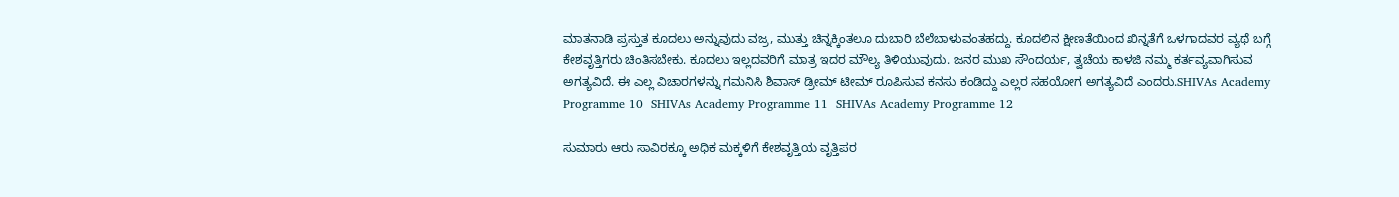ಮಾತನಾಡಿ ಪ್ರಸ್ತುತ ಕೂದಲು ಅನ್ನುವುದು ವಜ್ರ, ಮುತ್ತು ಚಿನ್ನಕ್ಕಿಂತಲೂ ದುಬಾರಿ ಬೆಲೆಬಾಳುವಂತಹದ್ದು. ಕೂದಲಿನ ಕ್ಷೀಣತೆಯಿಂದ ಖಿನ್ನತೆಗೆ ಒಳಗಾದವರ ವ್ಯಥೆ ಬಗ್ಗೆ ಕೇಶವೃತ್ತಿಗರು ಚಿಂತಿಸಬೇಕು. ಕೂದಲು ಇಲ್ಲದವರಿಗೆ ಮಾತ್ರ ಇದರ ಮೌಲ್ಯ ತಿಳಿಯುವುದು. ಜನರ ಮುಖ ಸೌಂದರ್ಯ, ತ್ವಚೆಯ ಕಾಳಜಿ ನಮ್ಮ ಕರ್ತವ್ಯವಾಗಿಸುವ ಅಗತ್ಯವಿದೆ. ಈ ಎಲ್ಲ ವಿಚಾರಗಳನ್ನು ಗಮನಿಸಿ ಶಿವಾಸ್ ಡ್ರೀಮ್ ಟೀಮ್ ರೂಪಿಸುವ ಕನಸು ಕಂಡಿದ್ದು ಎಲ್ಲರ ಸಹಯೋಗ ಅಗತ್ಯವಿದೆ ಎಂದರು.SHIVAs Academy Programme 10  SHIVAs Academy Programme 11  SHIVAs Academy Programme 12

ಸುಮಾರು ಆರು ಸಾವಿರಕ್ಕೂ ಅಧಿಕ ಮಕ್ಕಳಿಗೆ ಕೇಶವೃತ್ತಿಯ ವೃತ್ತಿಪರ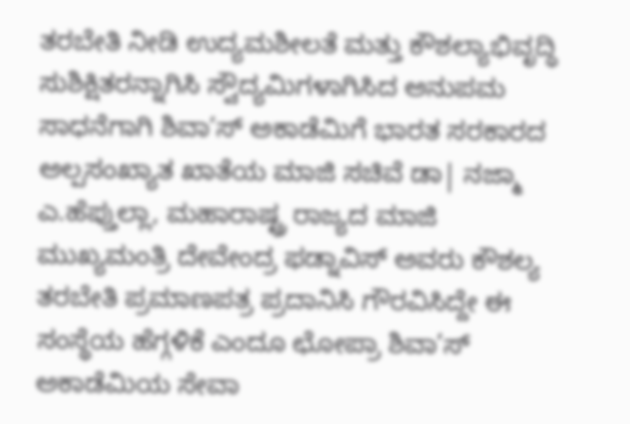ತರಬೇತಿ ನೀಡಿ ಉದ್ಯಮಶೀಲತೆ ಮತ್ತು ಕೌಶಲ್ಯಾಭಿವೃದ್ಧಿ ಸುಶಿಕ್ಷಿತರನ್ನಾಗಿಸಿ ಸ್ವೌದ್ಯಮಿಗಳಾಗಿಸಿದ ಅನುಪಮ ಸಾಧನೆಗಾಗಿ ಶಿವಾ’ಸ್ ಅಕಾಡೆಮಿಗೆ ಭಾರತ ಸರಕಾರದ ಅಲ್ಪಸಂಖ್ಯಾತ ಖಾತೆಯ ಮಾಜಿ ಸಚಿವೆ ಡಾ| ನಜ್ಮಾ ಎ.ಹೆಪ್ತುಲ್ಲಾ, ಮಹಾರಾಷ್ಟ್ರ ರಾಜ್ಯದ ಮಾಜಿ ಮುಖ್ಯಮಂತ್ರಿ ದೇವೇಂದ್ರ ಫಡ್ನಾವಿಸ್ ಅವರು ಕೌಶಲ್ಯ ತರಬೇತಿ ಪ್ರಮಾಣಪತ್ರ ಪ್ರದಾನಿಸಿ ಗೌರವಿಸಿದ್ದೇ ಈ ಸಂಸ್ಥೆಯ ಹೆಗ್ಗಳಿಕೆ ಎಂದೂ ಛೋಪ್ರಾ ಶಿವಾ’ಸ್ ಅಕಾಡೆಮಿಯ ಸೇವಾ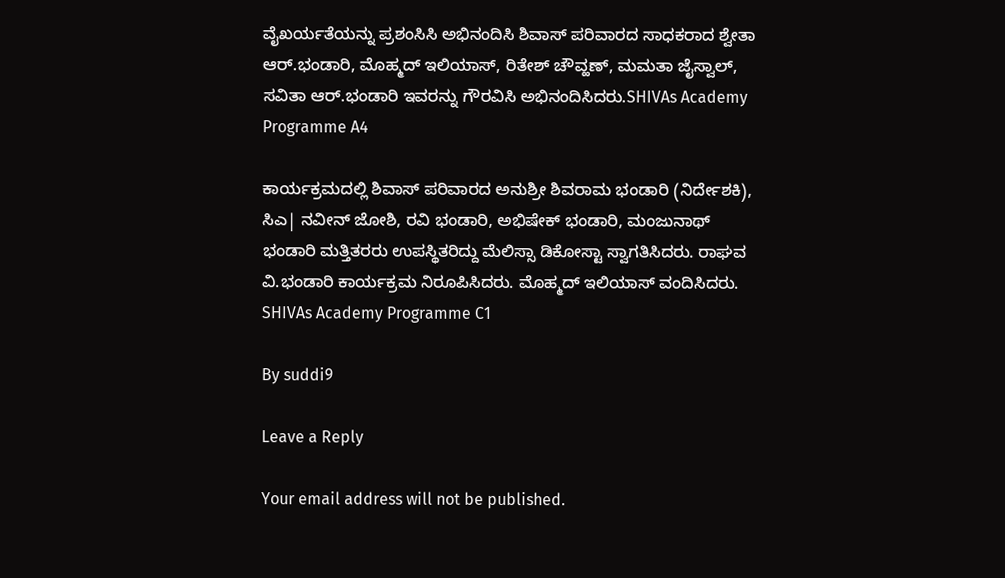ವೈಖರ್ಯತೆಯನ್ನು ಪ್ರಶಂಸಿಸಿ ಅಭಿನಂದಿಸಿ ಶಿವಾಸ್ ಪರಿವಾರದ ಸಾಧಕರಾದ ಶ್ವೇತಾ ಆರ್.ಭಂಡಾರಿ, ಮೊಹ್ಮದ್ ಇಲಿಯಾಸ್, ರಿತೇಶ್ ಚೌವ್ಹಣ್, ಮಮತಾ ಜೈಸ್ವಾಲ್, ಸವಿತಾ ಆರ್.ಭಂಡಾರಿ ಇವರನ್ನು ಗೌರವಿಸಿ ಅಭಿನಂದಿಸಿದರು.SHIVAs Academy Programme A4

ಕಾರ್ಯಕ್ರಮದಲ್ಲಿ ಶಿವಾಸ್ ಪರಿವಾರದ ಅನುಶ್ರೀ ಶಿವರಾಮ ಭಂಡಾರಿ (ನಿರ್ದೇಶಕಿ), ಸಿಎ| ನವೀನ್ ಜೋಶಿ, ರವಿ ಭಂಡಾರಿ, ಅಭಿಷೇಕ್ ಭಂಡಾರಿ, ಮಂಜುನಾಥ್ ಭಂಡಾರಿ ಮತ್ತಿತರರು ಉಪಸ್ಥಿತರಿದ್ದು ಮೆಲಿಸ್ಸಾ ಡಿಕೋಸ್ಟಾ ಸ್ವಾಗತಿಸಿದರು. ರಾಘವ ವಿ.ಭಂಡಾರಿ ಕಾರ್ಯಕ್ರಮ ನಿರೂಪಿಸಿದರು. ಮೊಹ್ಮದ್ ಇಲಿಯಾಸ್ ವಂದಿಸಿದರು.  SHIVAs Academy Programme C1

By suddi9

Leave a Reply

Your email address will not be published.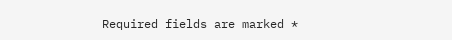Required fields are marked *